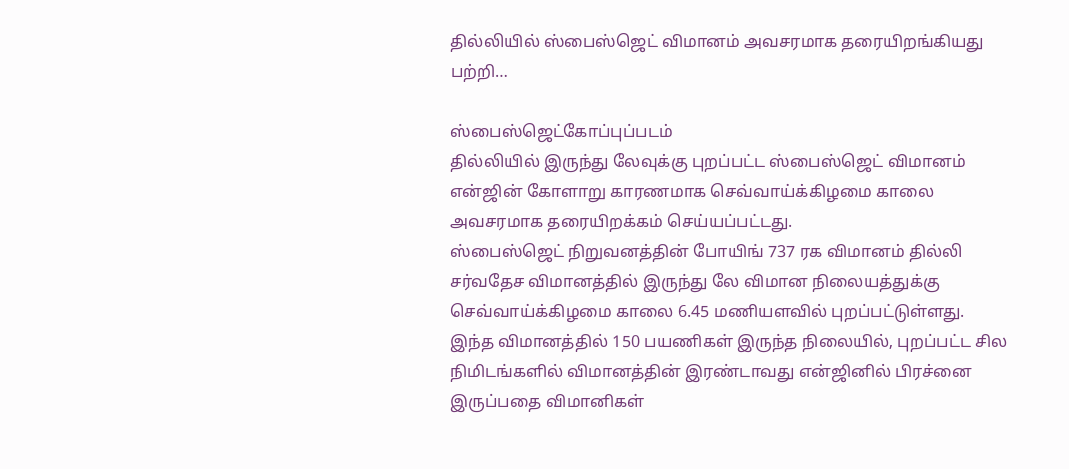தில்லியில் ஸ்பைஸ்ஜெட் விமானம் அவசரமாக தரையிறங்கியது பற்றி…

ஸ்பைஸ்ஜெட்கோப்புப்படம்
தில்லியில் இருந்து லேவுக்கு புறப்பட்ட ஸ்பைஸ்ஜெட் விமானம் என்ஜின் கோளாறு காரணமாக செவ்வாய்க்கிழமை காலை அவசரமாக தரையிறக்கம் செய்யப்பட்டது.
ஸ்பைஸ்ஜெட் நிறுவனத்தின் போயிங் 737 ரக விமானம் தில்லி சர்வதேச விமானத்தில் இருந்து லே விமான நிலையத்துக்கு செவ்வாய்க்கிழமை காலை 6.45 மணியளவில் புறப்பட்டுள்ளது.
இந்த விமானத்தில் 150 பயணிகள் இருந்த நிலையில், புறப்பட்ட சில நிமிடங்களில் விமானத்தின் இரண்டாவது என்ஜினில் பிரச்னை இருப்பதை விமானிகள்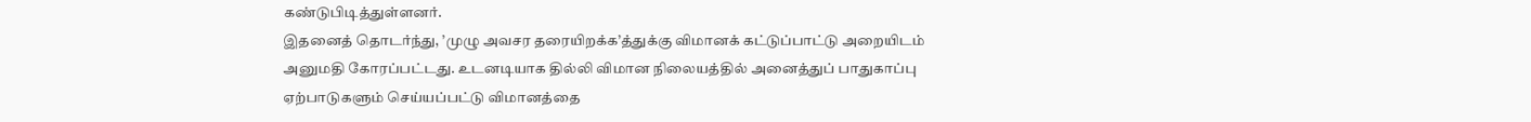கண்டுபிடித்துள்ளனர்.
இதனைத் தொடர்ந்து, ’முழு அவசர தரையிறக்க’த்துக்கு விமானக் கட்டுப்பாட்டு அறையிடம் அனுமதி கோரப்பட்டது. உடனடியாக தில்லி விமான நிலையத்தில் அனைத்துப் பாதுகாப்பு ஏற்பாடுகளும் செய்யப்பட்டு விமானத்தை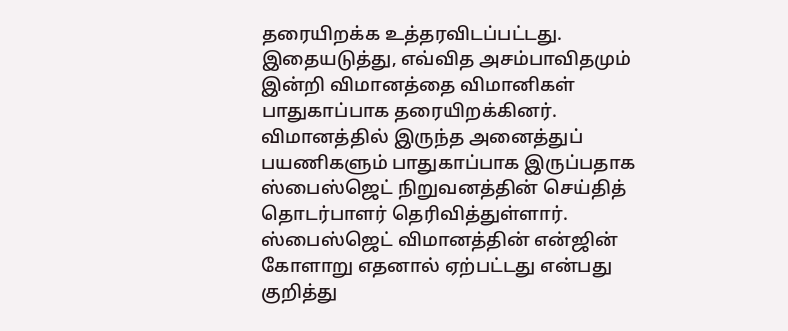தரையிறக்க உத்தரவிடப்பட்டது.
இதையடுத்து, எவ்வித அசம்பாவிதமும் இன்றி விமானத்தை விமானிகள் பாதுகாப்பாக தரையிறக்கினர்.
விமானத்தில் இருந்த அனைத்துப் பயணிகளும் பாதுகாப்பாக இருப்பதாக ஸ்பைஸ்ஜெட் நிறுவனத்தின் செய்தித் தொடர்பாளர் தெரிவித்துள்ளார்.
ஸ்பைஸ்ஜெட் விமானத்தின் என்ஜின் கோளாறு எதனால் ஏற்பட்டது என்பது குறித்து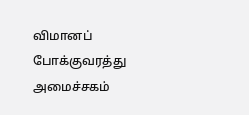விமானப் போக்குவரத்து அமைச்சகம்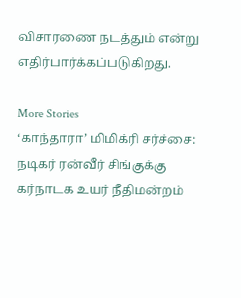விசாரணை நடத்தும் என்று எதிர்பார்க்கப்படுகிறது.

More Stories
‘காந்தாரா’ மிமிக்ரி சர்ச்சை: நடிகர் ரன்வீர் சிங்குக்கு கர்நாடக உயர் நீதிமன்றம்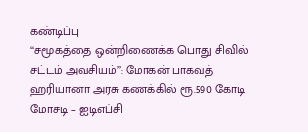கண்டிப்பு
‘‘சமூகத்தை ஒன்றிணைக்க பொது சிவில் சட்டம் அவசியம்’’: மோகன் பாகவத்
ஹரியானா அரசு கணக்கில் ரூ.590 கோடி மோசடி – ஐடிஎப்சி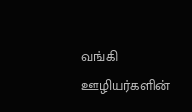வங்கி ஊழியர்களின்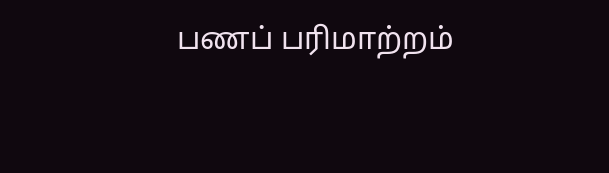பணப் பரிமாற்றம்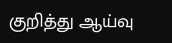குறித்து ஆய்வு